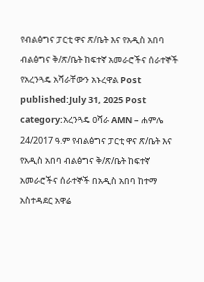የብልፅግና ፓርቲ ዋና ጽ/ቤት እና የአዲስ አበባ ብልፅግና ቅ/ጽ/ቤት ከፍተኛ አመራሮችና ሰራተኞች የአረንጓዴ አሻራቸውን አኑረዋል Post published:July 31, 2025 Post category:አረንጓዴ ዐሻራ AMN – ሐምሌ 24/2017 ዓ.ም የብልፅግና ፓርቲ ዋና ጽ/ቤት እና የአዲስ አበባ ብልፅግና ቅ/ጽ/ቤት ከፍተኛ አመራሮችና ሰራተኞች በአዲስ አበባ ከተማ አስተዳደር አዋሬ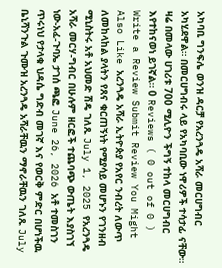አካባቢ ግንፍሌ ወንዝ ዳርቻ የአረንጓዴ አሻራ መርሀግብር አካሂደዋል። በመርሀግብሩ ላይ የአካባቢው ነዋሪዎች ተሳታፊ ናቸው። ዛሬ በመላው ሀገሪቱ 700 ሚሊዮን ችግኝ ተከላ መርሀግብር እየተከናወነ ይገኛል። 0 Reviews ( 0 out of 0 ) Write a Review Submit Review You Might Also Like አረንጓዴ አሻራ ኢትዮጵያ የአየር ንብረት ለውጥ ለመከላከል ያላትን የጸና ቁርጠኝነት የሚያሳይ መሆኑን የገንዘብ ሚኒስትሩ አቶ አህመድ ሽዴ ገለጹ July 1, 2025 የአረንጓዴ አሻራ መርሃ-ግብር በሁሉም ዘርፎች ተጨባጭ ውጤት እያስገኘ ነው-አፈ-ጉባኤ ታገሰ ጫፎ June 26, 2026 አቶ ተመስገን ጥሩነህ የታላቁ ህዳሴ ግድብ መገኛ እና የወርቅ ምድር በሆነችዉ ቤኒሻንጉል ጉሙዝ አረንጓዴ አሻራቸዉን ማኖራቸዉን ገለጹ July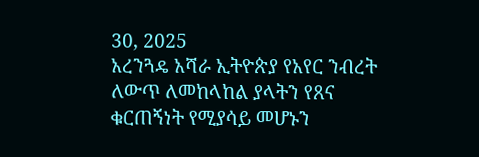30, 2025
አረንጓዴ አሻራ ኢትዮጵያ የአየር ንብረት ለውጥ ለመከላከል ያላትን የጸና ቁርጠኝነት የሚያሳይ መሆኑን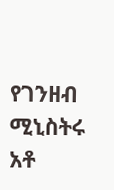የገንዘብ ሚኒስትሩ አቶ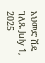አህመድ ሽዴ ገለጹ July 1, 2025